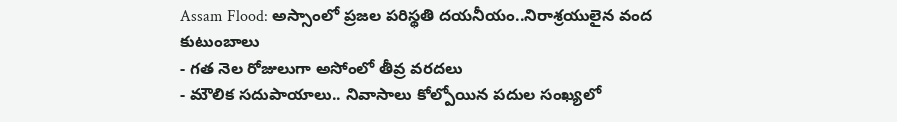Assam Flood: అస్సాంలో ప్రజల పరిస్థతి దయనీయం..నిరాశ్రయులైన వంద కుటుంబాలు
- గత నెల రోజులుగా అసోంలో తీవ్ర వరదలు
- మౌలిక సదుపాయాలు.. నివాసాలు కోల్పోయిన పదుల సంఖ్యలో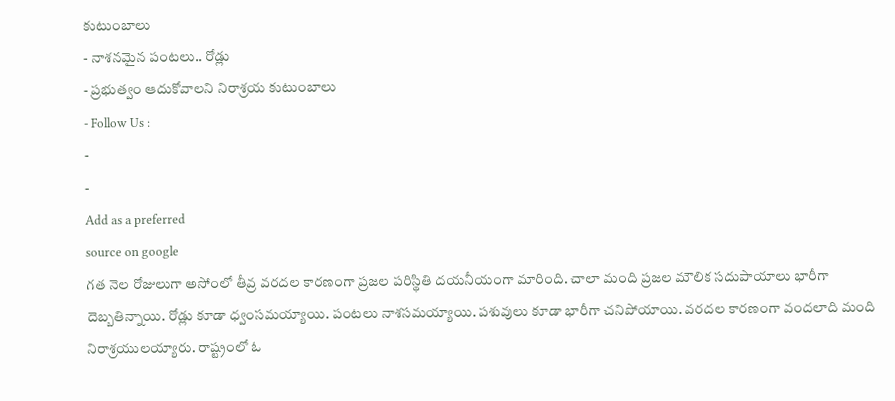కుటుంబాలు
- నాశనమైన పంటలు.. రోడ్లు
- ప్రభుత్వం ఆదుకోవాలని నిరాశ్రయ కుటుంబాలు
- Follow Us :
-
-
Add as a preferred
source on google
గత నెల రోజులుగా అసోంలో తీవ్ర వరదల కారణంగా ప్రజల పరిస్థితి దయనీయంగా మారింది. చాలా మంది ప్రజల మౌలిక సదుపాయాలు భారీగా దెబ్బతిన్నాయి. రోడ్లు కూడా ధ్వంసమయ్యాయి. పంటలు నాశసమయ్యాయి. పశువులు కూడా భారీగా చనిపోయాయి. వరదల కారణంగా వందలాది మంది నిరాశ్రయులయ్యారు. రాష్ట్రంలో ఓ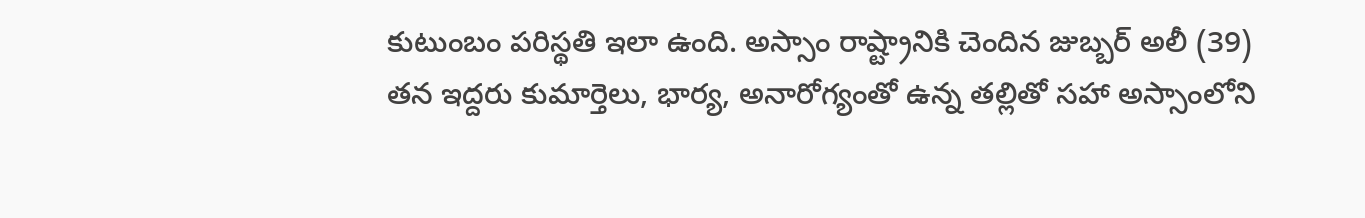కుటుంబం పరిస్థతి ఇలా ఉంది. అస్సాం రాష్ట్రానికి చెందిన జుబ్బర్ అలీ (39) తన ఇద్దరు కుమార్తెలు, భార్య, అనారోగ్యంతో ఉన్న తల్లితో సహా అస్సాంలోని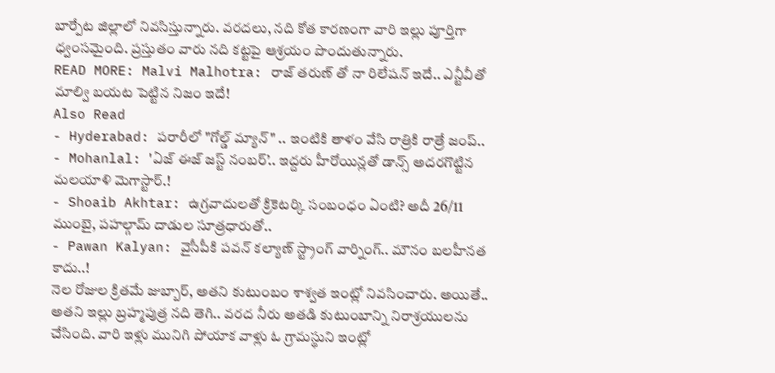బార్పేట జిల్లాలో నివసిస్తున్నారు. వరదలు, నది కోత కారణంగా వారి ఇల్లు పూర్తిగా ధ్వంసమైంది. ప్రస్తుతం వారు నది కట్టపై ఆశ్రయం పొందుతున్నారు.
READ MORE: Malvi Malhotra: రాజ్ తరుణ్ తో నా రిలేషన్ ఇదే.. ఎన్టీవీతో మాల్వి బయట పెట్టిన నిజం ఇదే!
Also Read
- Hyderabad: పరారీలో "గోల్డ్ మ్యాన్" .. ఇంటికి తాళం వేసి రాత్రికి రాత్రే జంప్..
- Mohanlal: 'ఏజ్ ఈజ్ జస్ట్ నంబర్’.. ఇద్దరు హీరోయిన్లతో డాన్స్ అదరగొట్టిన మలయాళి మెగాస్టార్.!
- Shoaib Akhtar: ఉగ్రవాదులతో క్రికెటర్కి సంబంధం ఏంటి? అదీ 26/11 ముంబై, పహల్గామ్ దాడుల సూత్రధారుతో..
- Pawan Kalyan: వైసీపీకి పవన్ కల్యాణ్ స్ట్రాంగ్ వార్నింగ్.. మౌనం బలహీనత కాదు..!
నెల రోజుల క్రితమే జుబ్బార్, అతని కుటుంబం శాశ్వత ఇంట్లో నివసించారు. అయితే.. అతని ఇల్లు బ్రహ్మపుత్ర నది తెగి.. వరద నీరు అతడి కుటుంబాన్ని నిరాశ్రయులను చేసింది. వారి ఇళ్లు మునిగి పోయాక వాళ్లు ఓ గ్రామస్థుని ఇంట్లో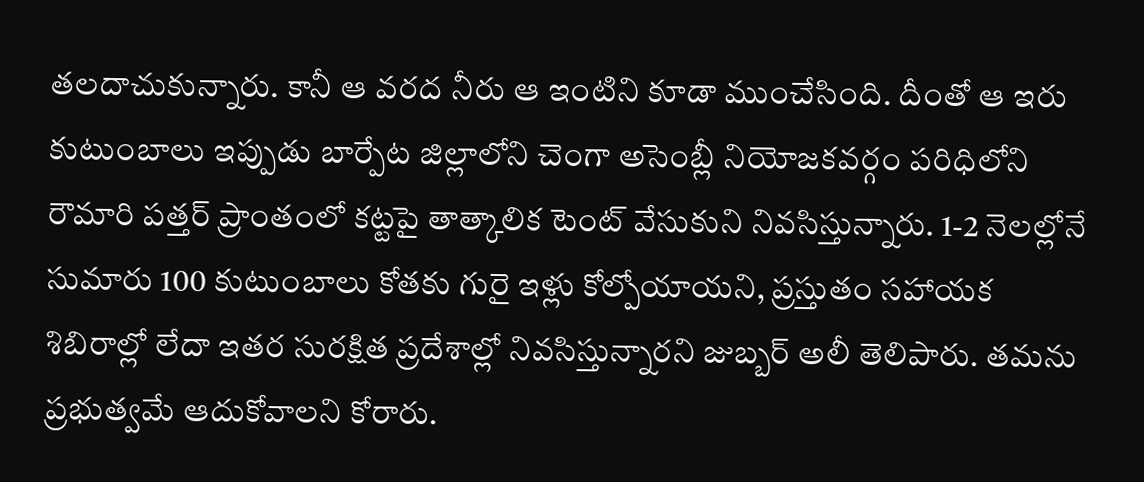తలదాచుకున్నారు. కానీ ఆ వరద నీరు ఆ ఇంటిని కూడా ముంచేసింది. దీంతో ఆ ఇరు కుటుంబాలు ఇప్పుడు బార్పేట జిల్లాలోని చెంగా అసెంబ్లీ నియోజకవర్గం పరిధిలోని రౌమారి పత్తర్ ప్రాంతంలో కట్టపై తాత్కాలిక టెంట్ వేసుకుని నివసిస్తున్నారు. 1-2 నెలల్లోనే సుమారు 100 కుటుంబాలు కోతకు గురై ఇళ్లు కోల్పోయాయని, ప్రస్తుతం సహాయక శిబిరాల్లో లేదా ఇతర సురక్షిత ప్రదేశాల్లో నివసిస్తున్నారని జుబ్బర్ అలీ తెలిపారు. తమను ప్రభుత్వమే ఆదుకోవాలని కోరారు.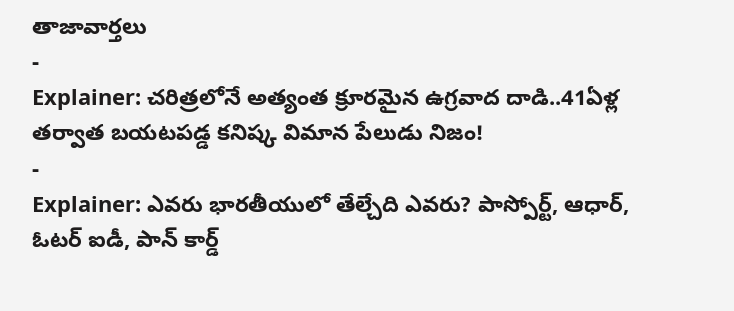తాజావార్తలు
-
Explainer: చరిత్రలోనే అత్యంత క్రూరమైన ఉగ్రవాద దాడి..41ఏళ్ల తర్వాత బయటపడ్డ కనిష్క విమాన పేలుడు నిజం!
-
Explainer: ఎవరు భారతీయులో తేల్చేది ఎవరు? పాస్పోర్ట్, ఆధార్, ఓటర్ ఐడీ, పాన్ కార్డ్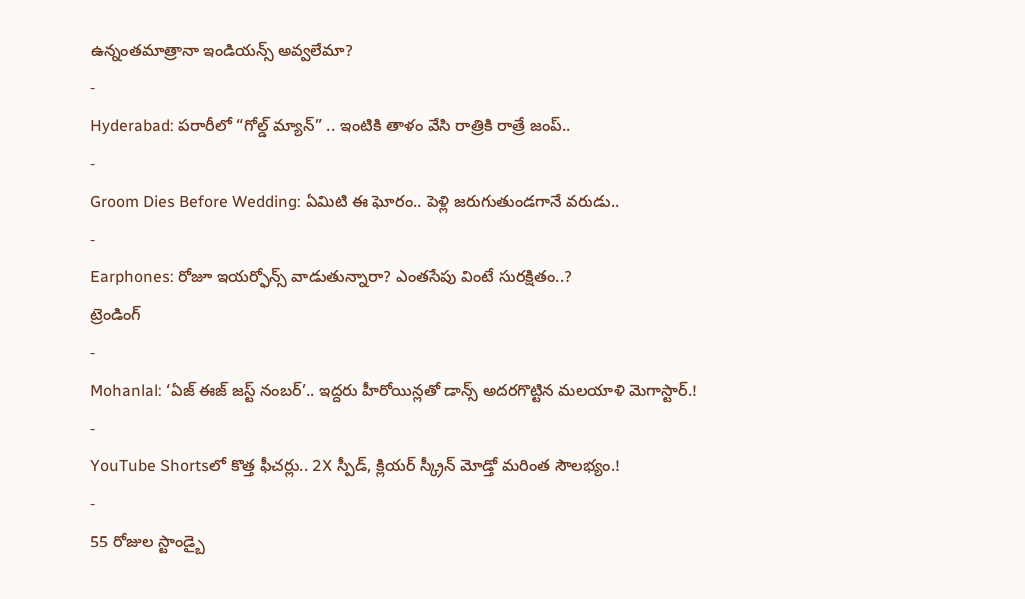ఉన్నంతమాత్రానా ఇండియన్స్ అవ్వలేమా?
-
Hyderabad: పరారీలో “గోల్డ్ మ్యాన్” .. ఇంటికి తాళం వేసి రాత్రికి రాత్రే జంప్..
-
Groom Dies Before Wedding: ఏమిటి ఈ ఘోరం.. పెళ్లి జరుగుతుండగానే వరుడు..
-
Earphones: రోజూ ఇయర్ఫోన్స్ వాడుతున్నారా? ఎంతసేపు వింటే సురక్షితం..?
ట్రెండింగ్
-
Mohanlal: ‘ఏజ్ ఈజ్ జస్ట్ నంబర్’.. ఇద్దరు హీరోయిన్లతో డాన్స్ అదరగొట్టిన మలయాళి మెగాస్టార్.!
-
YouTube Shortsలో కొత్త ఫీచర్లు.. 2X స్పీడ్, క్లియర్ స్క్రీన్ మోడ్తో మరింత సౌలభ్యం.!
-
55 రోజుల స్టాండ్బై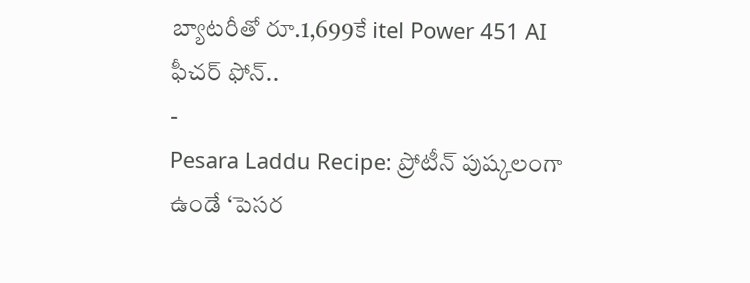బ్యాటరీతో రూ.1,699కే itel Power 451 AI ఫీచర్ ఫోన్..
-
Pesara Laddu Recipe: ప్రోటీన్ పుష్కలంగా ఉండే ‘పెసర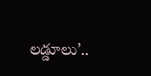లడ్డూలు’..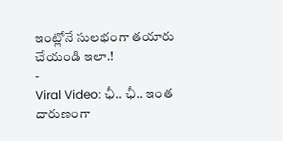ఇంట్లోనే సులభంగా తయారు చేయండి ఇలా.!
-
Viral Video: ఛీ.. ఛీ.. ఇంత దారుణంగా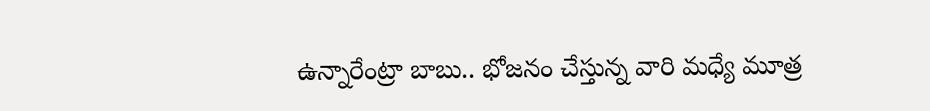ఉన్నారేంట్రా బాబు.. భోజనం చేస్తున్న వారి మధ్యే మూత్ర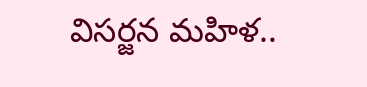విసర్జన మహిళ..